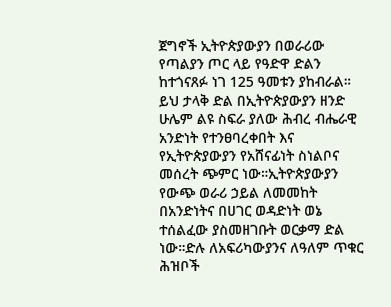ጀግኖች ኢትዮጵያውያን በወራሪው የጣልያን ጦር ላይ የዓድዋ ድልን ከተጎናጸፉ ነገ 125 ዓመቱን ያከብራል። ይህ ታላቅ ድል በኢትዮጵያውያን ዘንድ ሁሌም ልዩ ስፍራ ያለው ሕብረ ብሔራዊ አንድነት የተንፀባረቀበት እና የኢትዮጵያውያን የአሸናፊነት ስነልቦና መሰረት ጭምር ነው።ኢትዮጵያውያን የውጭ ወራሪ ኃይል ለመመከት በአንድነትና በሀገር ወዳድነት ወኔ ተሰልፈው ያስመዘገቡት ወርቃማ ድል ነው።ድሉ ለአፍሪካውያንና ለዓለም ጥቁር ሕዝቦች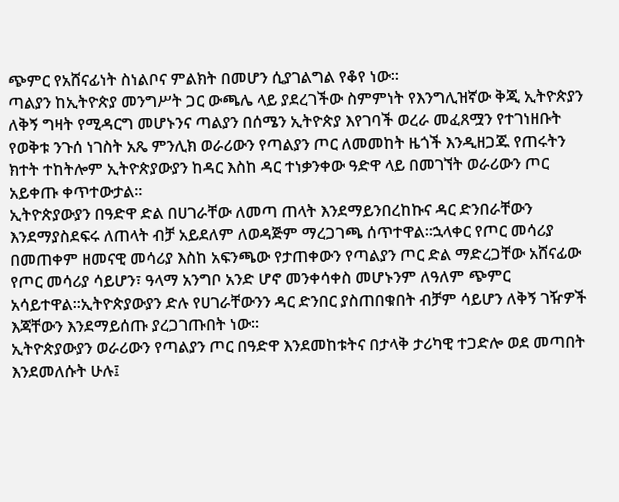ጭምር የአሸናፊነት ስነልቦና ምልክት በመሆን ሲያገልግል የቆየ ነው።
ጣልያን ከኢትዮጵያ መንግሥት ጋር ውጫሌ ላይ ያደረገችው ስምምነት የእንግሊዝኛው ቅጂ ኢትዮጵያን ለቅኝ ግዛት የሚዳርግ መሆኑንና ጣልያን በሰሜን ኢትዮጵያ እየገባች ወረራ መፈጸሟን የተገነዘቡት የወቅቱ ንጉሰ ነገስት አጼ ምንሊክ ወራሪውን የጣልያን ጦር ለመመከት ዜጎች እንዲዘጋጁ የጠሩትን ክተት ተከትሎም ኢትዮጵያውያን ከዳር እስከ ዳር ተነቃንቀው ዓድዋ ላይ በመገኘት ወራሪውን ጦር አይቀጡ ቀጥተውታል፡፡
ኢትዮጵያውያን በዓድዋ ድል በሀገራቸው ለመጣ ጠላት እንደማይንበረከኩና ዳር ድንበራቸውን እንደማያስደፍሩ ለጠላት ብቻ አይደለም ለወዳጅም ማረጋገጫ ሰጥተዋል።ኋላቀር የጦር መሳሪያ በመጠቀም ዘመናዊ መሳሪያ እስከ አፍንጫው የታጠቀውን የጣልያን ጦር ድል ማድረጋቸው አሸናፊው የጦር መሳሪያ ሳይሆን፣ ዓላማ አንግቦ አንድ ሆኖ መንቀሳቀስ መሆኑንም ለዓለም ጭምር አሳይተዋል።ኢትዮጵያውያን ድሉ የሀገራቸውንን ዳር ድንበር ያስጠበቁበት ብቻም ሳይሆን ለቅኝ ገዥዎች እጃቸውን እንደማይሰጡ ያረጋገጡበት ነው፡፡
ኢትዮጵያውያን ወራሪውን የጣልያን ጦር በዓድዋ እንደመከቱትና በታላቅ ታሪካዊ ተጋድሎ ወደ መጣበት እንደመለሱት ሁሉ፤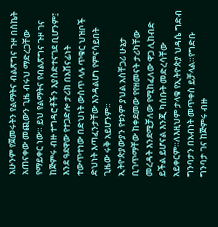አሁንም የጀመሩትን የልማትና ብልጽግና ጉዞ በስኬት አጠናቀው መጪውን ጊዜ ብሩህ ማድረጋቸው የማይቀር ነው። ይህ የልማትና የብልጽግና ጉዞ ገና ከጅምሩ ብዙ ተግዳሮቶችን እያስድተናገደ ቢሆንም፤ እንደ ዓደዋው የተጋድሎ ታሪክ በአሸናፊነት ተውጥተነው በድህነት ውስጥ ላሉ ጥቁር ህዝቦች ድህነት እጣፈንታቸው እንዳልሆነ የምናሳይበት ጊዜው ሩቅ አይሆንም።
ኢትዮጵያውያን የቱንም ያህል አስቸጋሪ ሁኔታ ቢገጥማቸው ከቀደመው የየዘመናት ታሪካቸው መረዳት እንደሚቻለው የሚከፈለው ዋጋ ሊከብድ ይችል ይሆናል እንጂ ካሰቡት መድረሳቸው አይቀርም።ለእዚህም ታላቁ የኢትዮጵያ ህዳሴ ግድብ ግንባታን በአብነት መጥቀስ ይቻላል።የግድቡ ግንባታ ገና ከጅምሩ ብዙ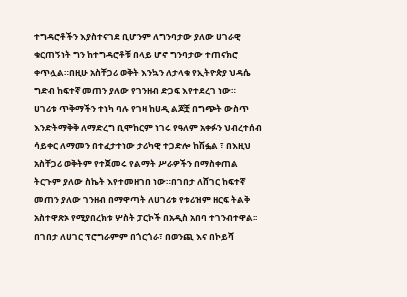ተግዳሮቶችን እያስተናገደ ቢሆንም ለግንባታው ያለው ሀገራዊ ቁርጠኝነት ግን ከተግዳሮቶቹ በላይ ሆኖ ግንባታው ተጠናክሮ ቀጥሏል።በዚሁ አስቸጋሪ ወቅት እንኳን ለታላቁ የኢትዮጵያ ህዳሴ ግድብ ከፍተኛ መጠን ያለው የገንዘብ ድጋፍ እየተደረገ ነው።
ሀገሪቱ ጥቅማችን ተነካ ባሉ የገዛ ከሀዲ ልጆቿ በግጭት ውስጥ እንድትማቅቅ ለማድረግ ቢሞከርም ነገሩ የዓለም አቀፉን ህብረተሰብ ሳይቀር ለማመን በተፈታተነው ታሪካዊ ተጋድሎ ከሽፏል ፣ በእዚህ አስቸጋሪ ወቅትም የተጀመሩ የልማት ሥራዎችን በማስቀጠል ትርጉም ያለው ስኬት እየተመዘገበ ነው።በገበታ ለሸገር ከፍተኛ መጠን ያለው ገንዘብ በማዋጣት ለሀገሪቱ የቱሪዝም ዘርፍ ትልቅ አስተዋጽኦ የሚያበረክቱ ሦስት ፓርኮች በአዲስ አበባ ተገንብተዋል፡፡
በገበታ ለሀገር ፕሮግራምም በጎርጎራ፣ በወንጪ እና በኮይሻ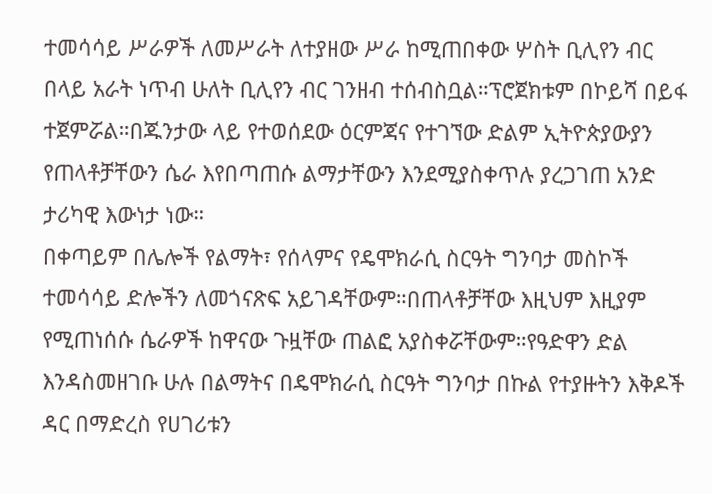ተመሳሳይ ሥራዎች ለመሥራት ለተያዘው ሥራ ከሚጠበቀው ሦስት ቢሊየን ብር በላይ አራት ነጥብ ሁለት ቢሊየን ብር ገንዘብ ተሰብስቧል።ፕሮጀክቱም በኮይሻ በይፋ ተጀምሯል።በጁንታው ላይ የተወሰደው ዕርምጃና የተገኘው ድልም ኢትዮጵያውያን የጠላቶቻቸውን ሴራ እየበጣጠሱ ልማታቸውን እንደሚያስቀጥሉ ያረጋገጠ አንድ ታሪካዊ እውነታ ነው።
በቀጣይም በሌሎች የልማት፣ የሰላምና የዴሞክራሲ ስርዓት ግንባታ መስኮች ተመሳሳይ ድሎችን ለመጎናጽፍ አይገዳቸውም።በጠላቶቻቸው እዚህም እዚያም የሚጠነሰሱ ሴራዎች ከዋናው ጉዟቸው ጠልፎ አያስቀሯቸውም።የዓድዋን ድል እንዳስመዘገቡ ሁሉ በልማትና በዴሞክራሲ ስርዓት ግንባታ በኩል የተያዙትን እቅዶች ዳር በማድረስ የሀገሪቱን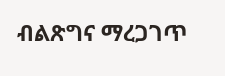ብልጽግና ማረጋገጥ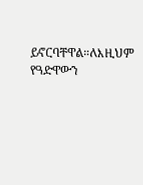ይኖርባቸዋል።ለእዚህም የዓድዋውን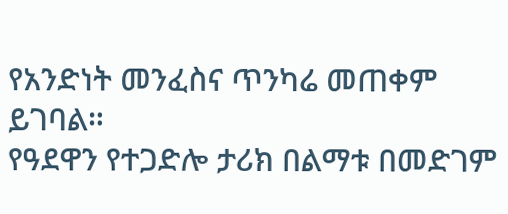የአንድነት መንፈስና ጥንካሬ መጠቀም ይገባል።
የዓደዋን የተጋድሎ ታሪክ በልማቱ በመድገም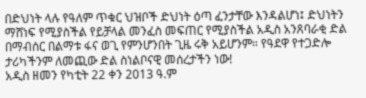በድህነት ላሉ የዓለም ጥቁር ህዝቦች ድህነት ዕጣ ፈንታቸው እንዳልሆነ፤ ድህነትን ማሸነፍ የሚያስችል የይቻላል መንፈስ መፍጠር የሚያስችል አዲስ አንጸባራቂ ድል በማብሰር በልማቱ ፋና ወጊ የምንሆንበት ጊዜ ሩቅ አይሆንም። የዓደዋ የተጋድሎ ታሪካችንም ለመጪው ድል ስነልቦናዊ መሰረታችን ነው!
አዲስ ዘመን የካቲት 22 ቀን 2013 ዓ.ም